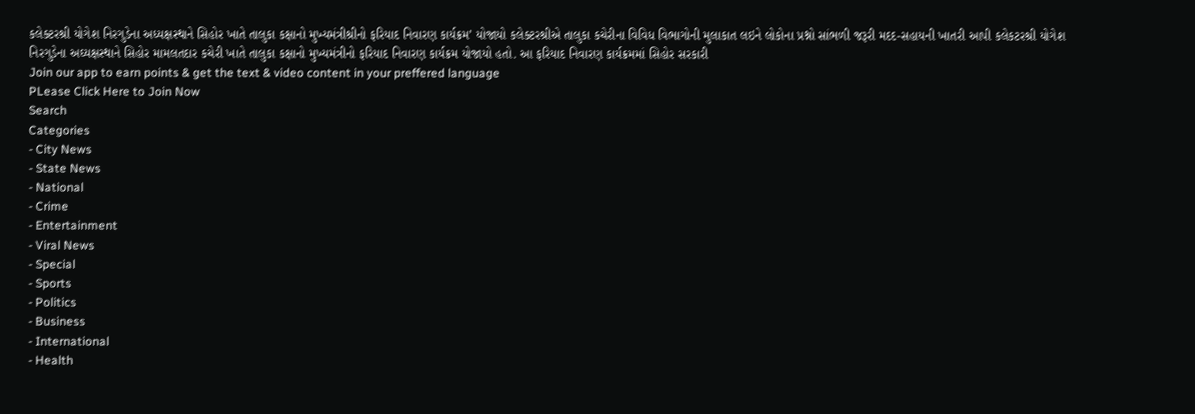કલેક્ટરશ્રી યોગેશ નિરગુડેના અધ્યક્ષસ્થાને સિહોર ખાતે તાલુકા કક્ષાનો મુખ્યમંત્રીશ્રીનો ફરિયાદ નિવારણ કાર્યક્રમ’ યોજાયો કલેક્ટરશ્રીએ તાલુકા કચેરીના વિવિધ વિભાગોની મુલાકાત લઇને લોકોના પ્રશ્નો સાંભળી જરૂરી મદદ-સહાયની ખાતરી આપી કલેકટરશ્રી યોગેશ નિરગુડેના અઘ્યક્ષસ્થાને સિહોર મામલતદાર કચેરી ખાતે તાલુકા કક્ષાનો મુખ્યમંત્રીનો ફરિયાદ નિવારણ કાર્યક્રમ યોજાયો હતો. આ ફરિયાદ નિવારણ કાર્યક્રમમાં સિહોર સરકારી
Join our app to earn points & get the text & video content in your preffered language
PLease Click Here to Join Now
Search
Categories
- City News
- State News
- National
- Crime
- Entertainment
- Viral News
- Special
- Sports
- Politics
- Business
- International
- Health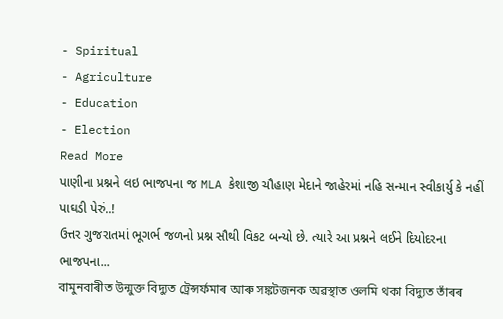- Spiritual
- Agriculture
- Education
- Election
Read More
પાણીના પ્રશ્નને લઇ ભાજપના જ MLA કેશાજી ચૌહાણ મેદાને જાહેરમાં નહિ સન્માન સ્વીકાર્યુ કે નહીં પાઘડી પેરું..!
ઉત્તર ગુજરાતમાં ભૂગર્ભ જળનો પ્રશ્ન સૌથી વિકટ બન્યો છે. ત્યારે આ પ્રશ્નને લઈને દિયોદરના ભાજપના...
বামুনবাৰীত উন্মুক্ত বিদ্যুত ট্ৰেন্সৰ্ফমাৰ আৰু সঙ্কটজনক অৱস্থাত ওলমি থকা বিদ্যুত তাঁৰৰ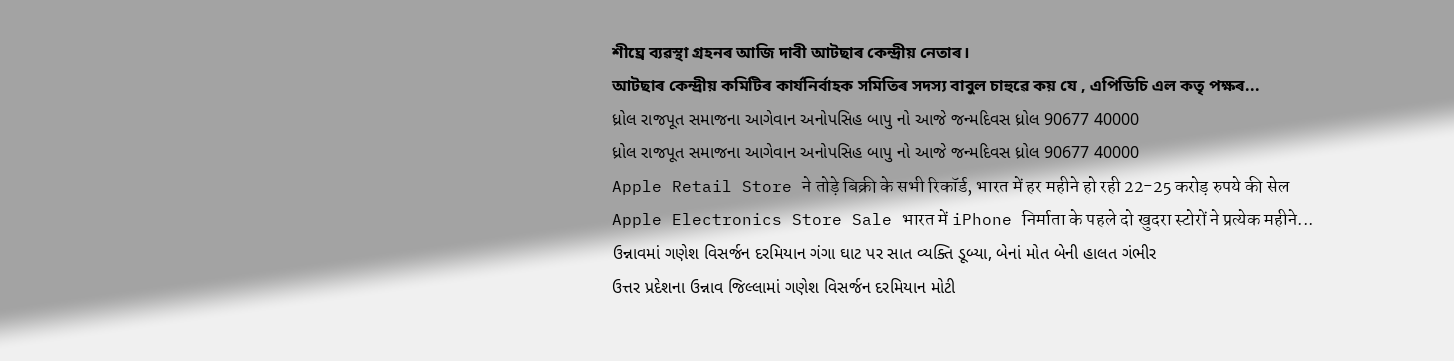শীঘ্ৰে ব্যৱস্থা গ্ৰহনৰ আজি দাবী আটছাৰ কেন্দ্ৰীয় নেতাৰ।
আটছাৰ কেন্দ্ৰীয় কমিটিৰ কাৰ্যনিৰ্বাহক সমিতিৰ সদস্য বাবুল চাহুৱে কয় যে , এপিডিচি এল কতৃ পক্ষৰ...
ધ્રોલ રાજપૂત સમાજના આગેવાન અનોપસિહ બાપુ નો આજે જન્મદિવસ ધ્રોલ 90677 40000
ધ્રોલ રાજપૂત સમાજના આગેવાન અનોપસિહ બાપુ નો આજે જન્મદિવસ ધ્રોલ 90677 40000
Apple Retail Store ने तोड़े बिक्री के सभी रिकॉर्ड, भारत में हर महीने हो रही 22-25 करोड़ रुपये की सेल
Apple Electronics Store Sale भारत में iPhone निर्माता के पहले दो खुदरा स्टोरों ने प्रत्येक महीने...
ઉન્નાવમાં ગણેશ વિસર્જન દરમિયાન ગંગા ઘાટ પર સાત વ્યક્તિ ડૂબ્યા, બેનાં મોત બેની હાલત ગંભીર
ઉત્તર પ્રદેશના ઉન્નાવ જિલ્લામાં ગણેશ વિસર્જન દરમિયાન મોટી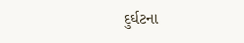દુર્ઘટના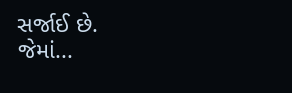સર્જાઈ છે.
જેમાં...